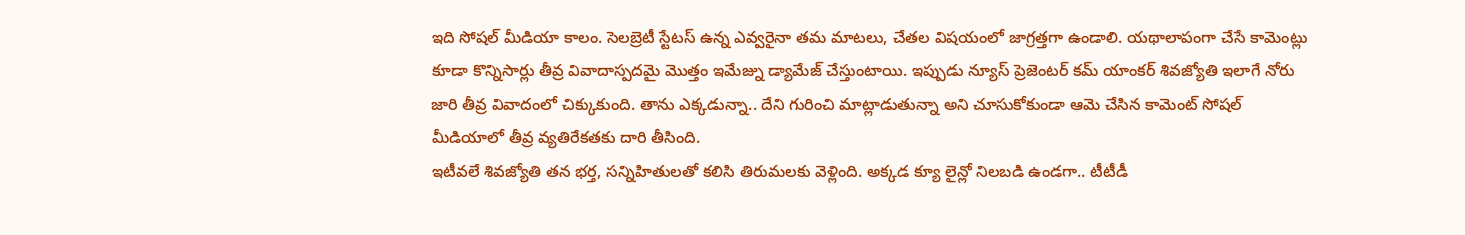ఇది సోషల్ మీడియా కాలం. సెలబ్రెటీ స్టేటస్ ఉన్న ఎవ్వరైనా తమ మాటలు, చేతల విషయంలో జాగ్రత్తగా ఉండాలి. యథాలాపంగా చేసే కామెంట్లు కూడా కొన్నిసార్లు తీవ్ర వివాదాస్పదమై మొత్తం ఇమేజ్ను డ్యామేజ్ చేస్తుంటాయి. ఇప్పుడు న్యూస్ ప్రెజెంటర్ కమ్ యాంకర్ శివజ్యోతి ఇలాగే నోరు జారి తీవ్ర వివాదంలో చిక్కుకుంది. తాను ఎక్కడున్నా.. దేని గురించి మాట్లాడుతున్నా అని చూసుకోకుండా ఆమె చేసిన కామెంట్ సోషల్ మీడియాలో తీవ్ర వ్యతిరేకతకు దారి తీసింది.
ఇటీవలే శివజ్యోతి తన భర్త, సన్నిహితులతో కలిసి తిరుమలకు వెళ్లింది. అక్కడ క్యూ లైన్లో నిలబడి ఉండగా.. టీటీడీ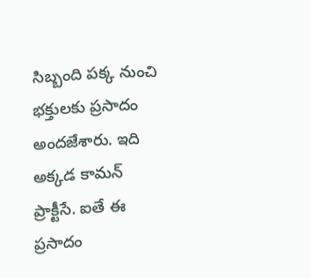సిబ్బంది పక్క నుంచి భక్తులకు ప్రసాదం అందజేశారు. ఇది అక్కడ కామన్ ప్రాక్టీసే. ఐతే ఈ ప్రసాదం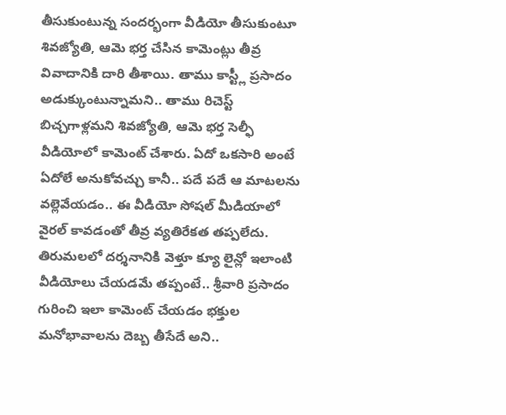తీసుకుంటున్న సందర్భంగా వీడియో తీసుకుంటూ శివజ్యోతి, ఆమె భర్త చేసిన కామెంట్లు తీవ్ర వివాదానికి దారి తీశాయి. తాము కాస్ట్లీ ప్రసాదం అడుక్కుంటున్నామని.. తాము రిచెస్ట్ బిచ్చగాళ్లమని శివజ్యోతి, ఆమె భర్త సెల్ఫీ వీడియోలో కామెంట్ చేశారు. ఏదో ఒకసారి అంటే ఏదోలే అనుకోవచ్చు కానీ.. పదే పదే ఆ మాటలను వల్లెవేయడం.. ఈ వీడియో సోషల్ మీడియాలో వైరల్ కావడంతో తీవ్ర వ్యతిరేకత తప్పలేదు.
తిరుమలలో దర్శనానికి వెళ్తూ క్యూ లైన్లో ఇలాంటి వీడియోలు చేయడమే తప్పంటే.. శ్రీవారి ప్రసాదం గురించి ఇలా కామెంట్ చేయడం భక్తుల మనోభావాలను దెబ్బ తీసేదే అని..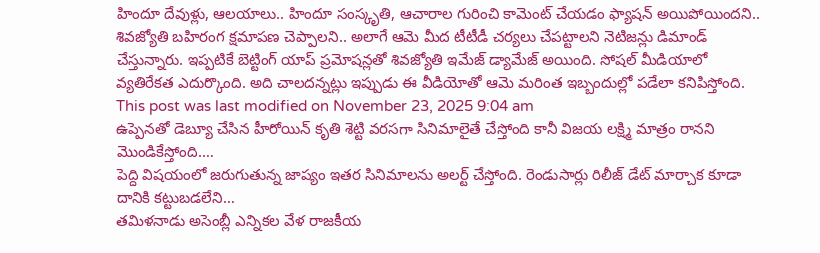హిందూ దేవుళ్లు, ఆలయాలు.. హిందూ సంస్కృతి, ఆచారాల గురించి కామెంట్ చేయడం ఫ్యాషన్ అయిపోయిందని.. శివజ్యోతి బహిరంగ క్షమాపణ చెప్పాలని.. అలాగే ఆమె మీద టీటీడీ చర్యలు చేపట్టాలని నెటిజన్లు డిమాండ్ చేస్తున్నారు. ఇప్పటికే బెట్టింగ్ యాప్ ప్రమోషన్లతో శివజ్యోతి ఇమేజ్ డ్యామేజ్ అయింది. సోషల్ మీడియాలో వ్యతిరేకత ఎదుర్కొంది. అది చాలదన్నట్లు ఇప్పుడు ఈ వీడియోతో ఆమె మరింత ఇబ్బందుల్లో పడేలా కనిపిస్తోంది.
This post was last modified on November 23, 2025 9:04 am
ఉప్పెనతో డెబ్యూ చేసిన హీరోయిన్ కృతి శెట్టి వరసగా సినిమాలైతే చేస్తోంది కానీ విజయ లక్ష్మి మాత్రం రానని మొండికేస్తోంది.…
పెద్ది విషయంలో జరుగుతున్న జాప్యం ఇతర సినిమాలను అలర్ట్ చేస్తోంది. రెండుసార్లు రిలీజ్ డేట్ మార్చాక కూడా దానికి కట్టుబడలేని…
తమిళనాడు అసెంబ్లీ ఎన్నికల వేళ రాజకీయ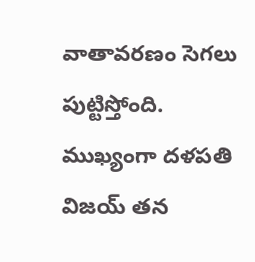వాతావరణం సెగలు పుట్టిస్తోంది. ముఖ్యంగా దళపతి విజయ్ తన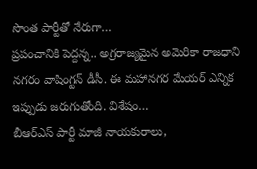సొంత పార్టీతో నేరుగా…
ప్రపంచానికి పెద్దన్న.. అగ్రరాజ్యమైన అమెరికా రాజధాని నగరం వాషింగ్టన్ డీసీ. ఈ మహానగర మేయర్ ఎన్నిక ఇప్పుడు జరుగుతోంది. విశేషం…
బీఆర్ఎస్ పార్టీ మాజీ నాయకురాలు,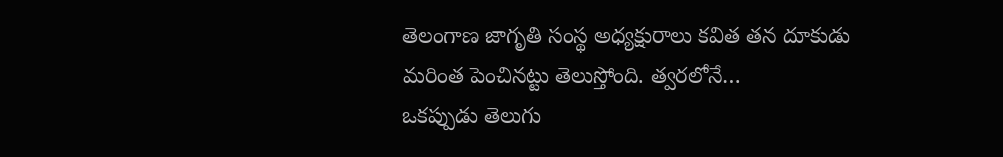తెలంగాణ జాగృతి సంస్థ అధ్యక్షురాలు కవిత తన దూకుడు మరింత పెంచినట్టు తెలుస్తోంది. త్వరలోనే…
ఒకప్పుడు తెలుగు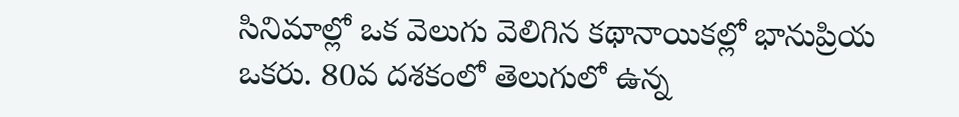సినిమాల్లో ఒక వెలుగు వెలిగిన కథానాయికల్లో భానుప్రియ ఒకరు. 80వ దశకంలో తెలుగులో ఉన్న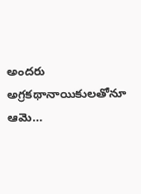అందరు అగ్రకథానాయికులతోనూ ఆమె…